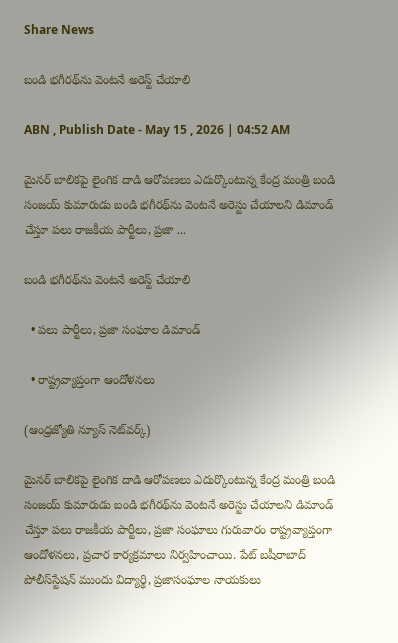Share News

బండి భగీరథ్‌ను వెంటనే అరెస్ట్‌ చేయాలి

ABN , Publish Date - May 15 , 2026 | 04:52 AM

మైనర్‌ బాలికపై లైంగిక దాడి ఆరోపణలు ఎదుర్కొంటున్న కేంద్ర మంత్రి బండి సంజయ్‌ కుమారుడు బండి భగీరథ్‌ను వెంటనే అరెస్టు చేయాలని డిమాండ్‌ చేస్తూ పలు రాజకీయ పార్టీలు, ప్రజా ...

బండి భగీరథ్‌ను వెంటనే అరెస్ట్‌ చేయాలి

  • పలు పార్టీలు, ప్రజా సంఘాల డిమాండ్‌

  • రాష్ట్రవ్యాప్తంగా ఆందోళనలు

(ఆంధ్రజ్యోతి న్యూస్‌ నెట్‌వర్క్‌)

మైనర్‌ బాలికపై లైంగిక దాడి ఆరోపణలు ఎదుర్కొంటున్న కేంద్ర మంత్రి బండి సంజయ్‌ కుమారుడు బండి భగీరథ్‌ను వెంటనే అరెస్టు చేయాలని డిమాండ్‌ చేస్తూ పలు రాజకీయ పార్టీలు, ప్రజా సంఘాలు గురువారం రాష్ట్రవ్యాప్తంగా ఆందోళనలు, ప్రచార కార్యక్రమాలు నిర్వహించాయి. పేట్‌ బషీరాబాద్‌ పోలీస్‌స్టేషన్‌ ముందు విద్యార్థి, ప్రజాసంఘాల నాయకులు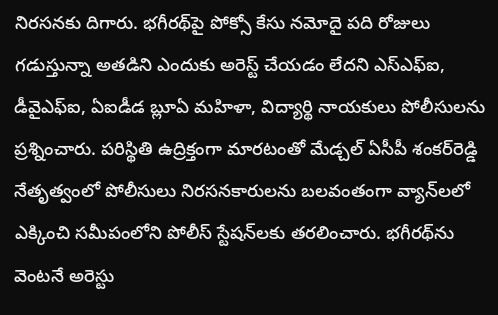నిరసనకు దిగారు. భగీరథ్‌పై పోక్సో కేసు నమోదై పది రోజులు గడుస్తున్నా అతడిని ఎందుకు అరెస్ట్‌ చేయడం లేదని ఎస్‌ఎఫ్ఐ, డీవైఎఫ్‌ఐ, ఏఐడీడ బ్లూఏ మహిళా, విద్యార్థి నాయకులు పోలీసులను ప్రశ్నించారు. పరిస్థితి ఉద్రిక్తంగా మారటంతో మేడ్చల్‌ ఏసీపీ శంకర్‌రెడ్డి నేతృత్వంలో పోలీసులు నిరసనకారులను బలవంతంగా వ్యాన్‌లలో ఎక్కించి సమీపంలోని పోలీస్‌ స్టేషన్‌లకు తరలించారు. భగీరథ్‌ను వెంటనే అరెస్టు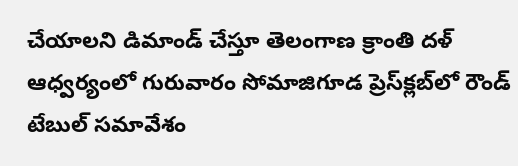చేయాలని డిమాండ్‌ చేస్తూ తెలంగాణ క్రాంతి దళ్‌ ఆధ్వర్యంలో గురువారం సోమాజిగూడ ప్రెస్‌క్లబ్‌లో రౌండ్‌ టేబుల్‌ సమావేశం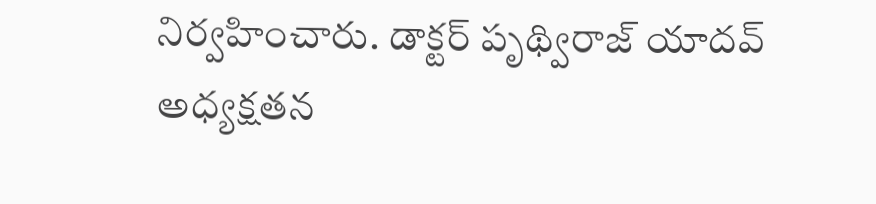నిర్వహించారు. డాక్టర్‌ పృథ్విరాజ్‌ యాదవ్‌ అధ్యక్షతన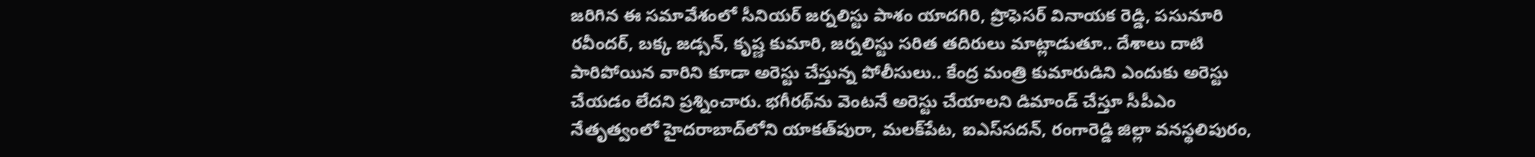జరిగిన ఈ సమావేశంలో సీనియర్‌ జర్నలిస్టు పాశం యాదగిరి, ప్రొఫెసర్‌ వినాయక రెడ్డి, పసునూరి రవీందర్‌, బక్క జడ్సన్‌, కృష్ణ కుమారి, జర్నలిస్టు సరిత తదిరులు మాట్లాడుతూ.. దేశాలు దాటి పారిపోయిన వారిని కూడా అరెస్టు చేస్తున్న పోలీసులు.. కేంద్ర మంత్రి కుమారుడిని ఎందుకు అరెస్టు చేయడం లేదని ప్రశ్నించారు. భగీరథ్‌ను వెంటనే అరెస్టు చేయాలని డిమాండ్‌ చేస్తూ సీపీఎం నేతృత్వంలో హైదరాబాద్‌లోని యాకత్‌పురా, మలక్‌పేట, ఐఎస్‌సదన్‌, రంగారెడ్డి జిల్లా వనస్థలిపురం,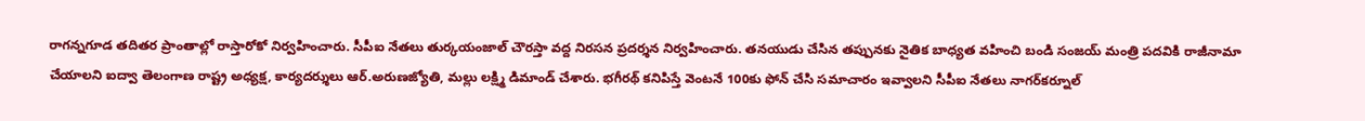రాగన్నగూడ తదితర ప్రాంతాల్లో రాస్తారోకో నిర్వహించారు. సీపీఐ నేతలు తుర్కయంజాల్‌ చౌరస్తా వద్ద నిరసన ప్రదర్శన నిర్వహించారు. తనయుడు చేసిన తప్పునకు నైతిక బాధ్యత వహించి బండి సంజయ్‌ మంత్రి పదవికి రాజీనామా చేయాలని ఐద్వా తెలంగాణ రాష్ట్ర అధ్యక్ష, కార్యదర్శులు ఆర్‌.అరుణజ్యోతి, మల్లు లక్ష్మి డిమాండ్‌ చేశారు. భగీరథ్‌ కనిపిస్తే వెంటనే 100కు ఫోన్‌ చేసి సమాచారం ఇవ్వాలని సీపీఐ నేతలు నాగర్‌కర్నూల్‌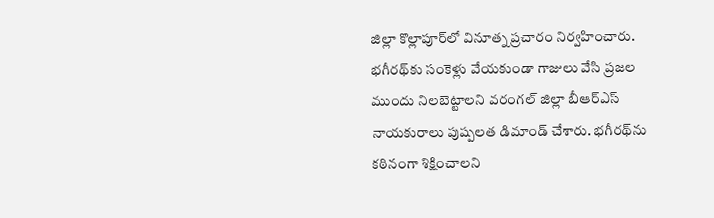జిల్లా కొల్లాపూర్‌లో వినూత్న ప్రచారం నిర్వహించారు. భగీరథ్‌కు సంకెళ్లు వేయకుండా గాజులు వేసి ప్రజల ముందు నిలబెట్టాలని వరంగల్‌ జిల్లా బీఆర్‌ఎస్‌ నాయకురాలు పుష్పలత డిమాండ్‌ చేశారు. భగీరథ్‌ను కఠినంగా శిక్షించాలని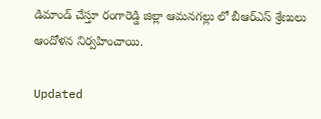డిమాండ్‌ చేస్తూ రంగారెడ్డి జిల్లా ఆమనగల్లు లో బీఆర్‌ఎస్‌ శ్రేణులు ఆందోళన నిర్వహించాయి.

Updated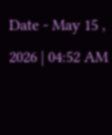Date - May 15 , 2026 | 04:52 AM